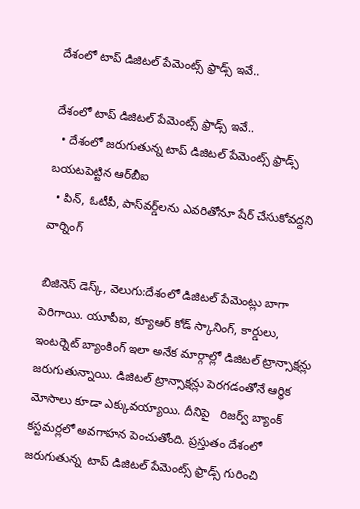దేశంలో టాప్ డిజిటల్ పేమెంట్స్ ఫ్రాడ్స్‌‌ ఇవే..

దేశంలో టాప్ డిజిటల్ పేమెంట్స్ ఫ్రాడ్స్‌‌ ఇవే..
  • దేశంలో జరుగుతున్న టాప్ డిజిటల్ పేమెంట్స్ ఫ్రాడ్స్‌‌ బయటపెట్టిన ఆర్‌‌‌‌బీఐ
  • పిన్‌‌, ఓటీపీ, పాస్‌‌వర్డ్‌‌లను ఎవరితోనూ షేర్‌‌‌‌ చేసుకోవద్దని వార్నింగ్‌‌

బిజినెస్‌‌ డెస్క్, వెలుగు:దేశంలో డిజిటల్ పేమెంట్లు బాగా పెరిగాయి. యూపీఐ, క్యూఆర్ కోడ్ స్కానింగ్‌‌, కార్డులు, ఇంటర్నెట్ బ్యాంకింగ్‌‌ ఇలా అనేక మార్గాల్లో డిజిటల్ ట్రాన్సాక్షన్లు జరుగుతున్నాయి. డిజిటల్ ట్రాన్సాక్షన్లు పెరగడంతోనే ఆర్థిక మోసాలు కూడా ఎక్కువయ్యాయి. దీనిపై   రిజర్వ్ బ్యాంక్ కస్టమర్లలో అవగాహన పెంచుతోంది. ప్రస్తుతం దేశంలో జరుగుతున్న  టాప్‌‌ డిజిటల్ పేమెంట్స్ ఫ్రాడ్స్‌‌ గురించి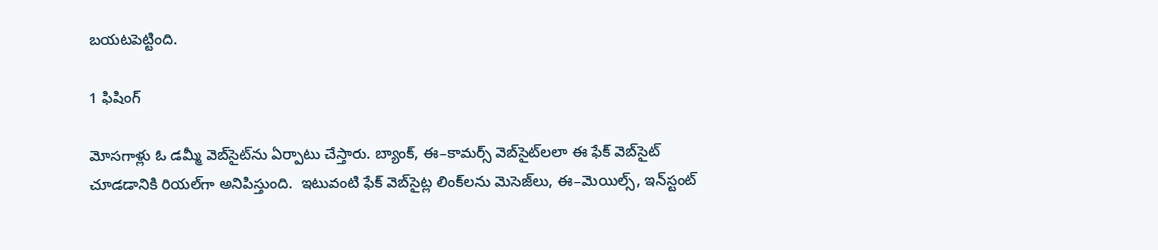బయటపెట్టింది.

1 ఫిషింగ్‌‌

మోసగాళ్లు ఓ డమ్మీ వెబ్‌‌సైట్‌‌ను ఏర్పాటు చేస్తారు. బ్యాంక్‌‌, ఈ–కామర్స్ వెబ్‌‌సైట్‌‌లలా ఈ ఫేక్ వెబ్‌‌సైట్‌‌ చూడడానికి రియల్‌‌గా అనిపిస్తుంది.  ఇటువంటి ఫేక్ వెబ్‌‌సైట్ల లింక్‌‌లను మెసెజ్‌‌లు, ఈ–మెయిల్స్‌‌, ఇన్‌‌స్టంట్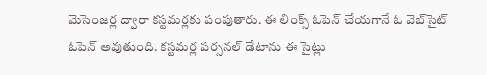మెసెంజర్ల ద్వారా కస్టమర్లకు పంపుతారు. ఈ లింక్స్ ఓపెన్ చేయగానే ఓ వెబ్‌‌సైట్ ఓపెన్ అవుతుంది. కస్టమర్ల పర్సనల్ డేటాను ఈ సైట్లు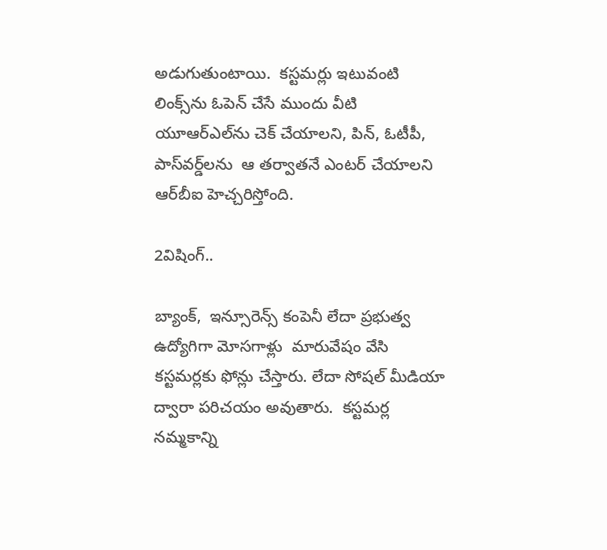అడుగుతుంటాయి.  కస్టమర్లు ఇటువంటి లింక్స్‌‌ను ఓపెన్ చేసే ముందు వీటి యూఆర్‌‌‌‌ఎల్‌‌ను చెక్‌‌ చేయాలని, పిన్‌‌, ఓటీపీ, పాస్‌‌వర్డ్‌‌లను  ఆ తర్వాతనే ఎంటర్ చేయాలని ఆర్‌‌‌‌బీఐ హెచ్చరిస్తోంది.

2విషింగ్‌‌..

బ్యాంక్,  ఇన్సూరెన్స్‌‌ కంపెనీ లేదా ప్రభుత్వ ఉద్యోగిగా మోసగాళ్లు  మారువేషం వేసి కస్టమర్లకు ఫోన్లు చేస్తారు. లేదా సోషల్‌‌ మీడియా ద్వారా పరిచయం అవుతారు.  కస్టమర్ల నమ్మకాన్ని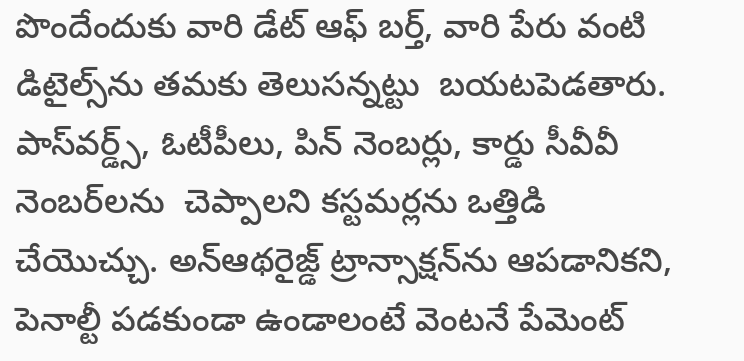పొందేందుకు వారి డేట్ ఆఫ్ బర్త్‌‌, వారి పేరు వంటి డిటైల్స్‌‌ను తమకు తెలుసన్నట్టు  బయటపెడతారు. పాస్‌‌వర్డ్స్‌‌, ఓటీపీలు, పిన్‌‌ నెంబర్లు, కార్డు సీవీవీ నెంబర్‌‌‌‌లను  చెప్పాలని కస్టమర్లను ఒత్తిడి చేయొచ్చు. అన్ఆథరైజ్డ్ ట్రాన్సాక్షన్‌‌ను ఆపడానికని,  పెనాల్టీ పడకుండా ఉండాలంటే వెంటనే పేమెంట్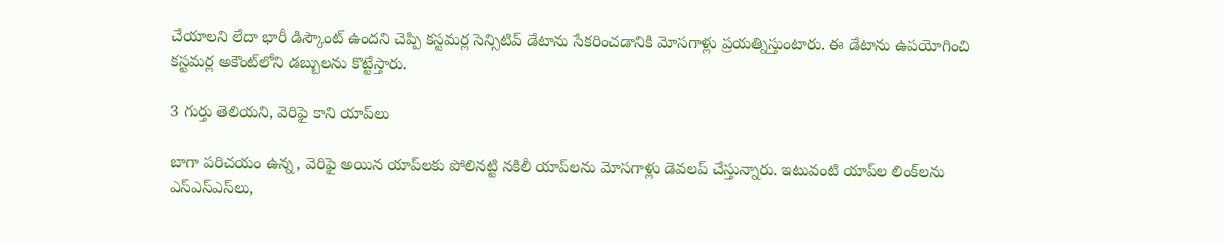చేయాలని లేదా భారీ డిస్కౌంట్ ఉందని చెప్పి కస్టమర్ల సెన్సిటివ్ డేటాను సేకరించడానికి మోసగాళ్లు ప్రయత్నిస్తుంటారు. ఈ డేటాను ఉపయోగించి కస్టమర్ల అకౌంట్‌‌లోని డబ్బులను కొట్టేస్తారు.

3 గుర్తు తెలియని, వెరిఫై కాని యాప్‌‌లు

బాగా పరిచయం ఉన్న, వెరిఫై అయిన యాప్‌‌లకు పోలినట్టి నకిలీ యాప్‌‌లను మోసగాళ్లు డెవలప్ చేస్తున్నారు. ఇటువంటి యాప్‌‌ల లింక్‌‌లను ఎస్‌‌ఎస్‌‌ఎస్‌‌లు,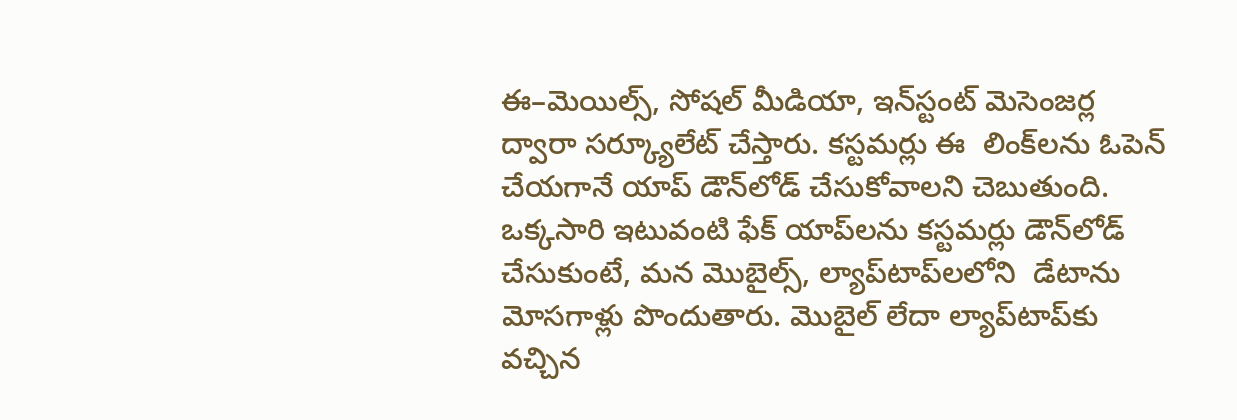ఈ–మెయిల్స్‌‌, సోషల్ మీడియా, ఇన్‌‌స్టంట్‌‌ మెసెంజర్ల ద్వారా సర్క్యూలేట్ చేస్తారు. కస్టమర్లు ఈ  లింక్‌‌లను ఓపెన్ చేయగానే యాప్ డౌన్‌‌లోడ్ చేసుకోవాలని చెబుతుంది. ఒక్కసారి ఇటువంటి ఫేక్ యాప్‌‌లను కస్టమర్లు డౌన్‌‌లోడ్ చేసుకుంటే, మన మొబైల్స్‌‌, ల్యాప్‌‌టాప్‌‌లలోని  డేటాను మోసగాళ్లు పొందుతారు. మొబైల్‌‌ లేదా ల్యాప్‌‌టాప్‌‌కు వచ్చిన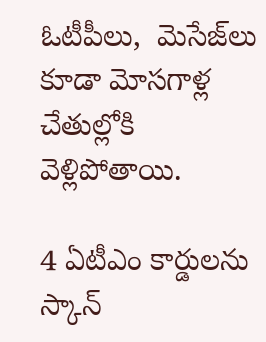ఓటీపీలు,  మెసేజ్‌‌లు కూడా మోసగాళ్ల చేతుల్లోకి వెళ్లిపోతాయి.

4 ఏటీఎం కార్డులను స్కాన్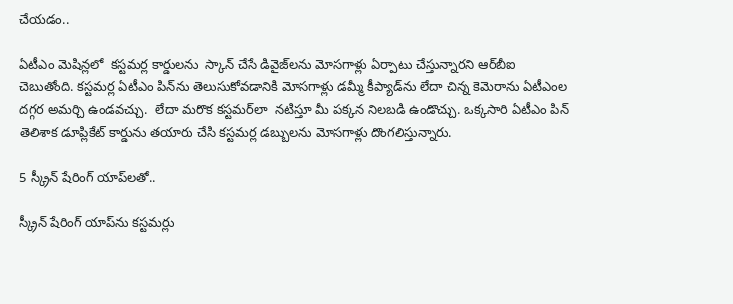చేయడం..

ఏటీఎం మెషిన్లలో  కస్టమర్ల కార్డులను  స్కాన్ చేసే డివైజ్‌‌లను మోసగాళ్లు ఏర్పాటు చేస్తున్నారని ఆర్‌‌‌‌బీఐ చెబుతోంది. కస్టమర్ల ఏటీఎం పిన్‌‌ను తెలుసుకోవడానికి మోసగాళ్లు డమ్మీ కీప్యాడ్‌‌ను లేదా చిన్న కెమెరాను ఏటీఎంల దగ్గర అమర్చి ఉండవచ్చు.  లేదా మరొక కస్టమర్‌‌‌‌లా  నటిస్తూ మీ పక్కన నిలబడి ఉండొచ్చు. ఒక్కసారి ఏటీఎం పిన్ తెలిశాక డూప్లికేట్ కార్డును తయారు చేసి కస్టమర్ల డబ్బులను మోసగాళ్లు దొంగలిస్తున్నారు.

5 స్క్రీన్‌‌ షేరింగ్ యాప్‌‌లతో..

స్క్రీన్ షేరింగ్ యాప్‌‌ను కస్టమర్లు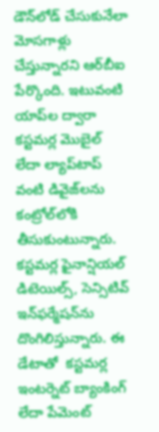డౌన్‌‌లోడ్ చేసుకునేలా మోసగాళ్లు చేస్తున్నారని ఆర్‌‌‌‌బీఐ పేర్కొంది. ఇటువంటి యాప్‌‌ల ద్వారా కస్టమర్ల మొబైల్ లేదా ల్యాప్‌‌టాప్ వంటి డివైజ్‌‌లను కంట్రోల్‌‌లోకి తీసుకుంటున్నారు. కస్టమర్ల ఫైనాన్షియల్ డిటెయిల్స్‌‌, సెన్సిటివ్ ఇన్‌‌ఫర్మేషన్‌‌ను దొంగిలిస్తున్నారు. ఈ డేటాతో  కస్టమర్ల ఇంటర్నెట్‌‌ బ్యాంకింగ్ లేదా పేమెంట్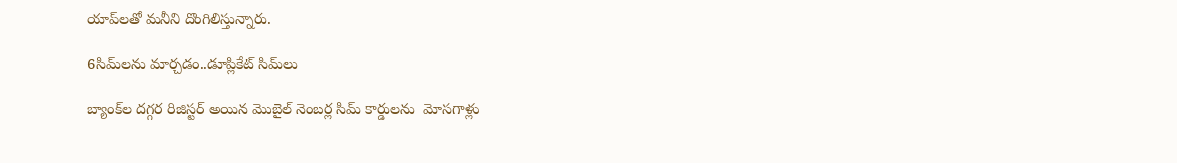యాప్‌‌లతో మనీని దొంగిలిస్తున్నారు.

6సిమ్‌‌లను మార్చడం..డూప్లికేట్ సిమ్‌‌లు

బ్యాంక్‌‌ల దగ్గర రిజిస్టర్ అయిన మొబైల్‌‌ నెంబర్ల సిమ్‌‌ కార్డులను  మోసగాళ్లు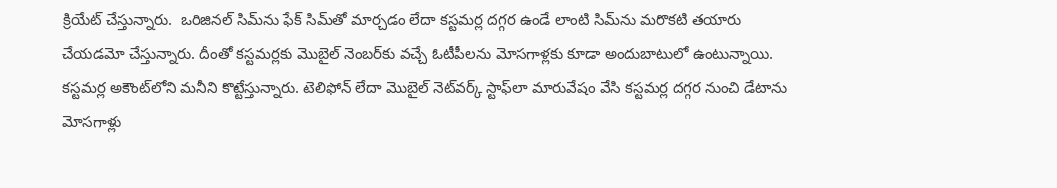క్రియేట్ చేస్తున్నారు.  ఒరిజినల్ సిమ్‌‌ను ఫేక్ సిమ్‌‌తో మార్చడం లేదా కస్టమర్ల దగ్గర ఉండే లాంటి సిమ్‌‌ను మరొకటి తయారు చేయడమో చేస్తున్నారు. దీంతో కస్టమర్లకు మొబైల్ నెంబర్‌‌‌‌కు వచ్చే ఓటీపీలను మోసగాళ్లకు కూడా అందుబాటులో ఉంటున్నాయి. కస్టమర్ల అకౌంట్‌‌లోని మనీని కొట్టేస్తున్నారు. టెలిఫోన్‌‌ లేదా మొబైల్ నెట్‌‌వర్క్ స్టాఫ్‌‌లా మారువేషం వేసి కస్టమర్ల దగ్గర నుంచి డేటాను మోసగాళ్లు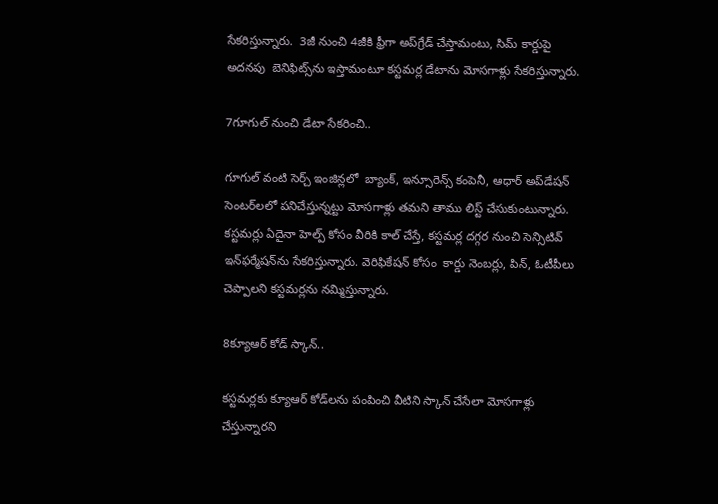సేకరిస్తున్నారు.  3జీ నుంచి 4జీకి ఫ్రీగా అప్‌‌గ్రేడ్ చేస్తామంటు, సిమ్ కార్డుపై అదనపు  బెనిఫిట్స్‌‌ను ఇస్తామంటూ కస్టమర్ల డేటాను మోసగాళ్లు సేకరిస్తున్నారు.

7గూగుల్‌‌ నుంచి డేటా సేకరించి..

గూగుల్‌‌ వంటి సెర్చ్ ఇంజిన్లలో  బ్యాంక్‌‌, ఇన్సూరెన్స్‌‌ కంపెనీ, ఆధార్ అప్‌‌డేషన్ సెంటర్‌‌‌‌లలో పనిచేస్తున్నట్టు మోసగాళ్లు తమని తాము లిస్ట్ చేసుకుంటున్నారు. కస్టమర్లు ఏదైనా హెల్ప్‌‌ కోసం వీరికి కాల్ చేస్తే, కస్టమర్ల దగ్గర నుంచి సెన్సిటివ్ ఇన్‌‌ఫర్మేషన్‌‌ను సేకరిస్తున్నారు. వెరిఫికేషన్‌‌ కోసం  కార్డు నెంబర్లు, పిన్‌‌, ఓటీపీలు చెప్పాలని కస్టమర్లను నమ్మిస్తున్నారు.

8క్యూఆర్ కోడ్ స్కాన్‌‌..

కస్టమర్లకు క్యూఆర్‌‌‌‌ కోడ్‌‌లను పంపించి వీటిని స్కాన్ చేసేలా మోసగాళ్లు చేస్తున్నారని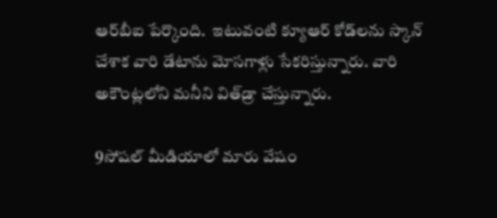ఆర్‌‌‌‌బీఐ పేర్కొంది.  ఇటువంటి క్యూఆర్ కోడ్‌‌లను స్కాన్ చేశాక వారి డేటాను మోసగాళ్లు సేకరిస్తున్నారు. వారి అకౌంట్లలోని మనీని విత్‌‌డ్రా చేస్తున్నారు.

9సోషల్‌‌ మీడియాలో మారు వేషం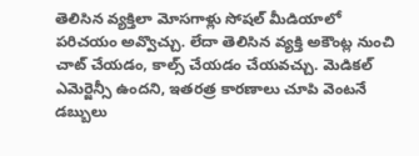తెలిసిన వ్యక్తిలా మోసగాళ్లు సోషల్‌‌ మీడియాలో  పరిచయం అవ్వొచ్చు. లేదా తెలిసిన వ్యక్తి అకౌంట్ల నుంచి  చాట్ చేయడం, కాల్స్ చేయడం చేయవచ్చు. మెడికల్ ఎమెర్జెన్సీ ఉందని, ఇతరత్ర కారణాలు చూపి వెంటనే డబ్బులు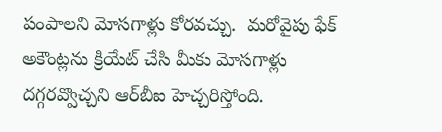పంపాలని మోసగాళ్లు కోరవచ్చు.  మరోవైపు ఫేక్ అకౌంట్లను క్రియేట్ చేసి మీకు మోసగాళ్లు దగ్గరవ్వొచ్చని ఆర్‌‌‌‌బీఐ హెచ్చరిస్తోంది.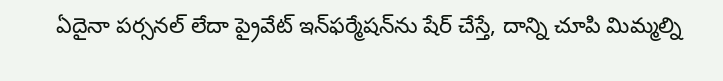ఏదైనా పర్సనల్ లేదా ప్రైవేట్ ఇన్‌‌ఫర్మేషన్‌‌ను షేర్ చేస్తే, దాన్ని చూపి మిమ్మల్ని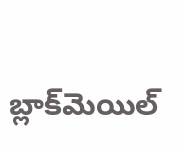బ్లాక్‌‌మెయిల్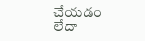చేయడం లేదా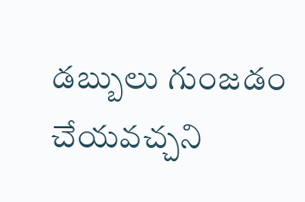డబ్బులు గుంజడం చేయవచ్చని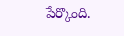పేర్కొంది.